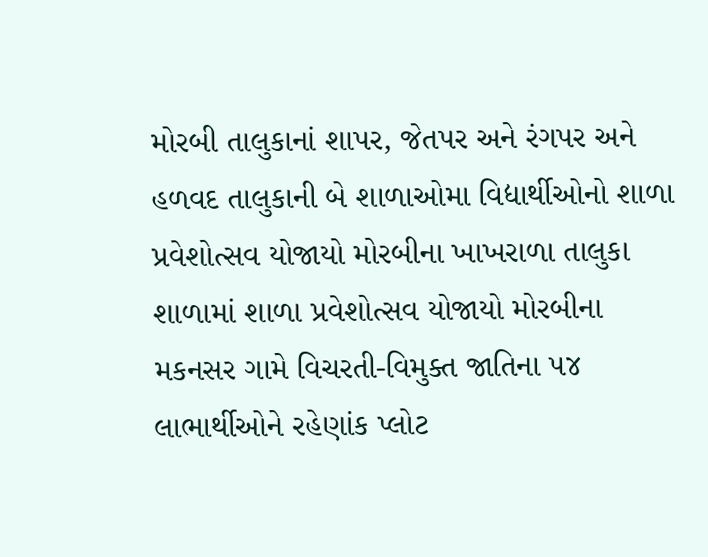મોરબી તાલુકાનાં શાપર, જેતપર અને રંગપર અને હળવદ તાલુકાની બે શાળાઓમા વિદ્યાર્થીઓનો શાળા પ્રવેશોત્સવ યોજાયો મોરબીના ખાખરાળા તાલુકા શાળામાં શાળા પ્રવેશોત્સવ યોજાયો મોરબીના મકનસર ગામે વિચરતી-વિમુક્ત જાતિના ૫૪ લાભાર્થીઓને રહેણાંક પ્લોટ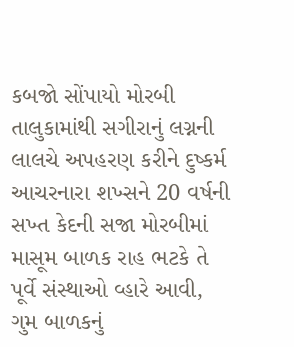કબજો સોંપાયો મોરબી તાલુકામાંથી સગીરાનું લગ્નની લાલચે અપહરણ કરીને દુષ્કર્મ આચરનારા શખ્સને 20 વર્ષની સખ્ત કેદની સજા મોરબીમાં માસૂમ બાળક રાહ ભટકે તે પૂર્વે સંસ્થાઓ વ્હારે આવી, ગુમ બાળકનું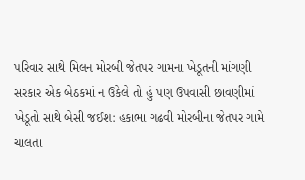પરિવાર સાથે મિલન મોરબી જેતપર ગામના ખેડૂતની માંગણી સરકાર એક બેઠકમાં ન ઉકેલે તો હું પણ ઉપવાસી છાવણીમાં ખેડૂતો સાથે બેસી જઈશ: હકાભા ગઢવી મોરબીના જેતપર ગામે ચાલતા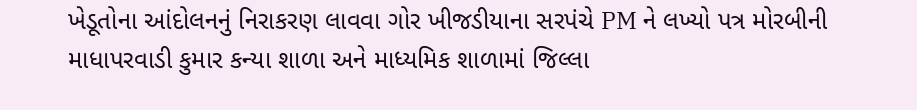ખેડૂતોના આંદોલનનું નિરાકરણ લાવવા ગોર ખીજડીયાના સરપંચે PM ને લખ્યો પત્ર મોરબીની માધાપરવાડી કુમાર કન્યા શાળા અને માધ્યમિક શાળામાં જિલ્લા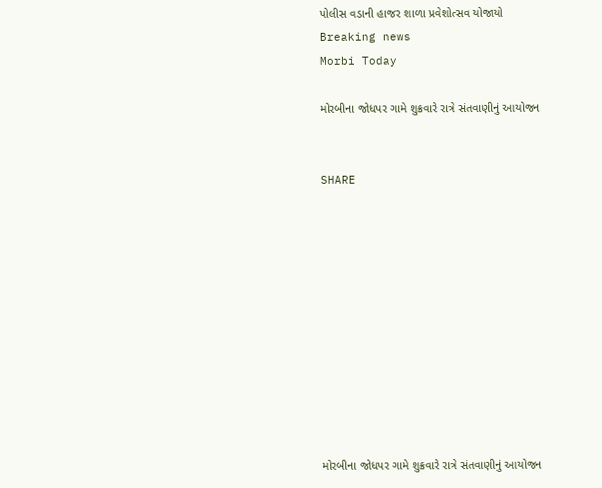પોલીસ વડાની હાજર શાળા પ્રવેશોત્સવ યોજાયો
Breaking news
Morbi Today

મોરબીના જોધપર ગામે શુક્રવારે રાત્રે સંતવાણીનું આયોજન


SHARE











મોરબીના જોધપર ગામે શુક્રવારે રાત્રે સંતવાણીનું આયોજન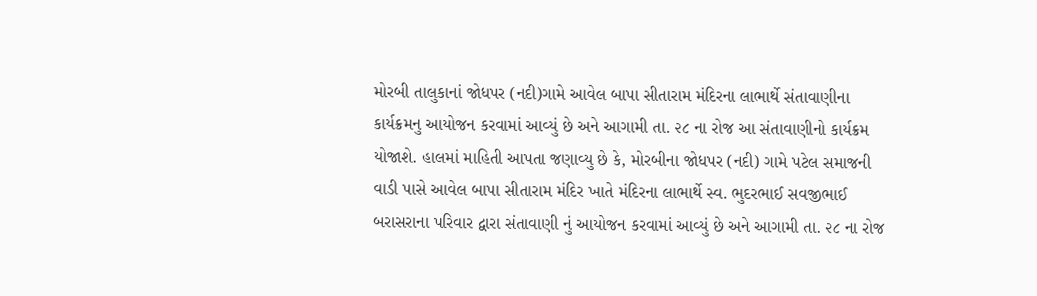મોરબી તાલુકાનાં જોધપર (નદી)ગામે આવેલ બાપા સીતારામ મંદિરના લાભાર્થે સંતાવાણીના કાર્યક્રમનુ આયોજન કરવામાં આવ્યું છે અને આગામી તા. ૨૮ ના રોજ આ સંતાવાણીનો કાર્યક્રમ યોજાશે. હાલમાં માહિતી આપતા જણાવ્યુ છે કે, મોરબીના જોધપર (નદી) ગામે પટેલ સમાજની વાડી પાસે આવેલ બાપા સીતારામ મંદિર ખાતે મંદિરના લાભાર્થે સ્વ. ભુદરભાઈ સવજીભાઈ બરાસરાના પરિવાર દ્વારા સંતાવાણી નું આયોજન કરવામાં આવ્યું છે અને આગામી તા. ૨૮ ના રોજ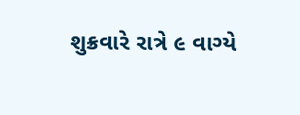શુક્રવારે રાત્રે ૯ વાગ્યે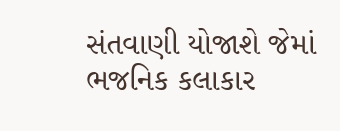સંતવાણી યોજાશે જેમાં ભજનિક કલાકાર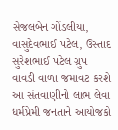સેજલબેન ગોંડલીયા, વાસુદેવભાઈ પટેલ, ઉસ્તાદ સુરેશભાઈ પટેલ ગ્રુપ વાવડી વાળા જમાવટ કરશે આ સંતવાણીનો લાભ લેવા ધર્મપ્રેમી જનતાને આયોજકો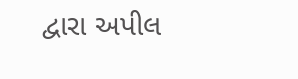દ્વારા અપીલ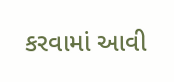કરવામાં આવી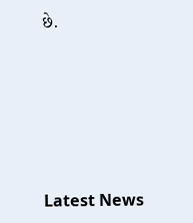છે.






Latest News